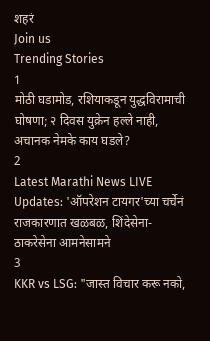शहरं
Join us
Trending Stories
1
मोठी घडामोड, रशियाकडून युद्धविरामाची घोषणा; २ दिवस युक्रेन हल्ले नाही, अचानक नेमके काय घडले?
2
Latest Marathi News LIVE Updates: 'ऑपरेशन टायगर'च्या चर्चेनं राजकारणात खळबळ, शिंदेसेना-ठाकरेसेना आमनेसामने
3
KKR vs LSG: "जास्त विचार करू नको,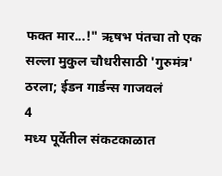फक्त मार...!" ऋषभ पंतचा तो एक सल्ला मुकुल चौधरीसाठी 'गुरुमंत्र' ठरला; ईडन गार्डन्स गाजवलं
4
मध्य पूर्वेतील संकटकाळात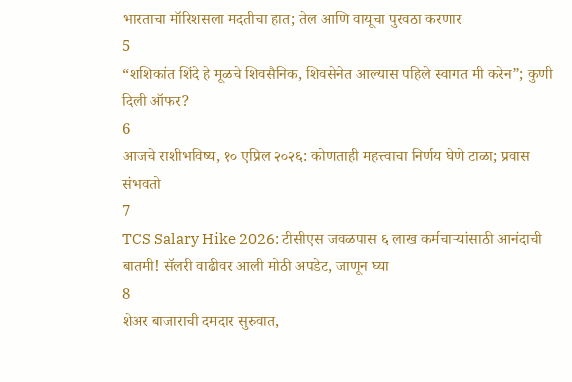भारताचा मॉरिशसला मदतीचा हात; तेल आणि वायूचा पुरवठा करणार
5
“शशिकांत शिंदे हे मूळचे शिवसैनिक, शिवसेनेत आल्यास पहिले स्वागत मी करेन”; कुणी दिली ऑफर?
6
आजचे राशीभविष्य, १० एप्रिल २०२६: कोणताही महत्त्वाचा निर्णय घेणे टाळा; प्रवास संभवतो
7
TCS Salary Hike 2026: टीसीएस जवळपास ६ लाख कर्मचाऱ्यांसाठी आनंदाची बातमी! सॅलरी वाढीवर आली मोठी अपडेट, जाणून घ्या
8
शेअर बाजाराची दमदार सुरुवात,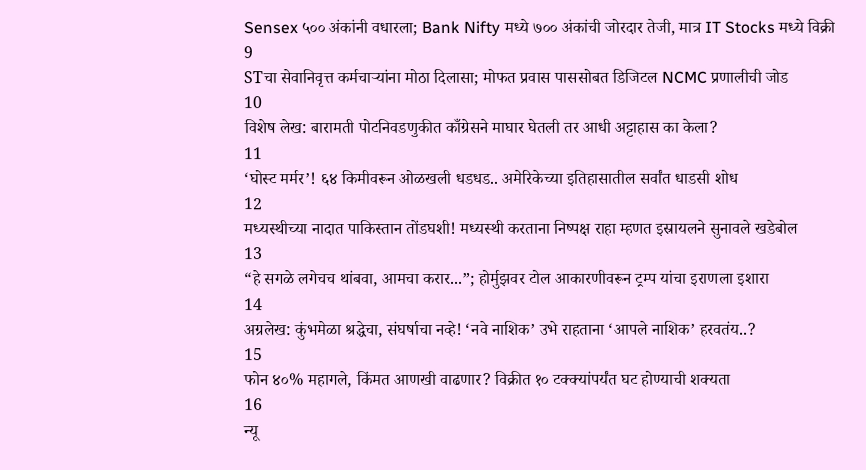Sensex ५०० अंकांनी वधारला; Bank Nifty मध्ये ७०० अंकांची जोरदार तेजी, मात्र IT Stocks मध्ये विक्री
9
STचा सेवानिवृत्त कर्मचाऱ्यांना मोठा दिलासा; मोफत प्रवास पाससोबत डिजिटल NCMC प्रणालीची जोड
10
विशेष लेख: बारामती पोटनिवडणुकीत काँग्रेसने माघार घेतली तर आधी अट्टाहास का केला?
11
‘घोस्ट मर्मर’! ६४ किमीवरून ओळखली धडधड.. अमेरिकेच्या इतिहासातील सर्वांत धाडसी शोध
12
मध्यस्थीच्या नादात पाकिस्तान तोंडघशी! मध्यस्थी करताना निष्पक्ष राहा म्हणत इस्रायलने सुनावले खडेबोल
13
“हे सगळे लगेचच थांबवा, आमचा करार...”; होर्मुझवर टोल आकारणीवरून ट्रम्प यांचा इराणला इशारा
14
अग्रलेख: कुंभमेळा श्रद्धेचा, संघर्षाचा नव्हे! ‘नवे नाशिक’ उभे राहताना ‘आपले नाशिक’ हरवतंय..?
15
फोन ४०% महागले, किंमत आणखी वाढणार? विक्रीत १० टक्क्यांपर्यंत घट होण्याची शक्यता
16
न्यू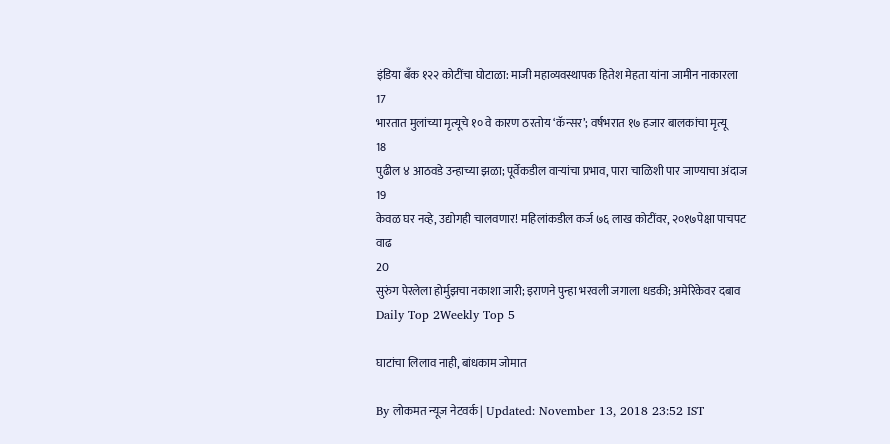इंडिया बँक १२२ कोटींचा घोटाळा: माजी महाव्यवस्थापक हितेश मेहता यांना जामीन नाकारला
17
भारतात मुलांच्या मृत्यूचे १० वे कारण ठरतोय ‘कॅन्सर’; वर्षभरात १७ हजार बालकांचा मृत्यू
18
पुढील ४ आठवडे उन्हाच्या झळा; पूर्वेकडील वाऱ्यांचा प्रभाव, पारा चाळिशी पार जाण्याचा अंदाज
19
केवळ घर नव्हे, उद्योगही चालवणार! महिलांकडील कर्ज ७६ लाख कोटींवर, २०१७पेक्षा पाचपट वाढ
20
सुरुंग पेरलेला होर्मुझचा नकाशा जारी; इराणने पुन्हा भरवली जगाला धडकी; अमेरिकेवर दबाव
Daily Top 2Weekly Top 5

घाटांचा लिलाव नाही, बांधकाम जोमात

By लोकमत न्यूज नेटवर्क | Updated: November 13, 2018 23:52 IST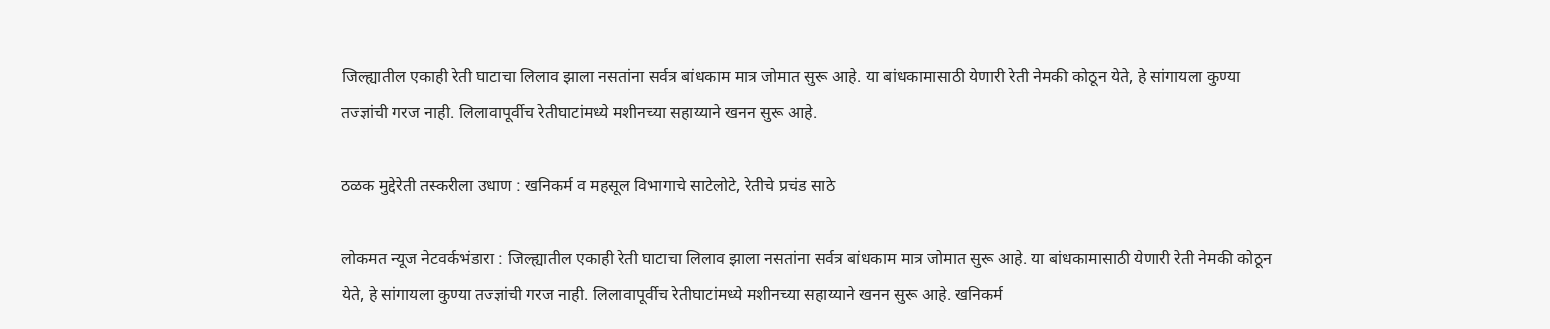जिल्ह्यातील एकाही रेती घाटाचा लिलाव झाला नसतांना सर्वत्र बांधकाम मात्र जोमात सुरू आहे. या बांधकामासाठी येणारी रेती नेमकी कोठून येते, हे सांगायला कुण्या तज्ज्ञांची गरज नाही. लिलावापूर्वीच रेतीघाटांमध्ये मशीनच्या सहाय्याने खनन सुरू आहे.

ठळक मुद्देरेती तस्करीला उधाण : खनिकर्म व महसूल विभागाचे साटेलोटे, रेतीचे प्रचंड साठे

लोकमत न्यूज नेटवर्कभंडारा : जिल्ह्यातील एकाही रेती घाटाचा लिलाव झाला नसतांना सर्वत्र बांधकाम मात्र जोमात सुरू आहे. या बांधकामासाठी येणारी रेती नेमकी कोठून येते, हे सांगायला कुण्या तज्ज्ञांची गरज नाही. लिलावापूर्वीच रेतीघाटांमध्ये मशीनच्या सहाय्याने खनन सुरू आहे. खनिकर्म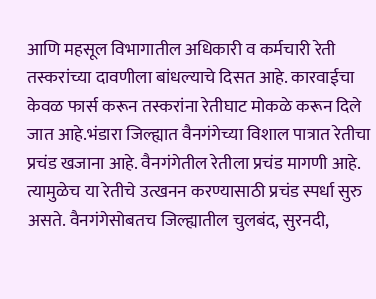आणि महसूल विभागातील अधिकारी व कर्मचारी रेती तस्करांच्या दावणीला बांधल्याचे दिसत आहे. कारवाईचा केवळ फार्स करून तस्करांना रेतीघाट मोकळे करून दिले जात आहे.भंडारा जिल्ह्यात वैनगंगेच्या विशाल पात्रात रेतीचा प्रचंड खजाना आहे. वैनगंगेतील रेतीला प्रचंड मागणी आहे. त्यामुळेच या रेतीचे उत्खनन करण्यासाठी प्रचंड स्पर्धा सुरु असते. वैनगंगेसोबतच जिल्ह्यातील चुलबंद, सुरनदी,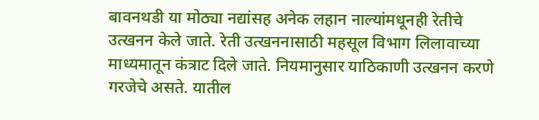बावनथडी या मोठ्या नद्यांसह अनेक लहान नाल्यांमधूनही रेतीचे उत्खनन केले जाते. रेती उत्खननासाठी महसूल विभाग लिलावाच्या माध्यमातून कंत्राट दिले जाते. नियमानुसार याठिकाणी उत्खनन करणे गरजेचे असते. यातील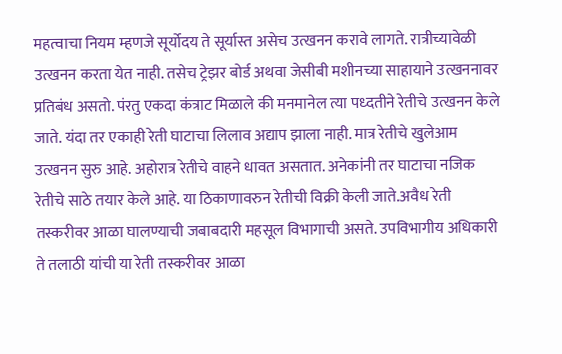महत्वाचा नियम म्हणजे सूर्योदय ते सूर्यास्त असेच उत्खनन करावे लागते. रात्रीच्यावेळी उत्खनन करता येत नाही. तसेच ट्रेझर बोर्ड अथवा जेसीबी मशीनच्या साहायाने उत्खननावर प्रतिबंध असतो. पंरतु एकदा कंत्राट मिळाले की मनमानेल त्या पध्दतीने रेतीचे उत्खनन केले जाते. यंदा तर एकाही रेती घाटाचा लिलाव अद्याप झाला नाही. मात्र रेतीचे खुलेआम उत्खनन सुरु आहे. अहोरात्र रेतीचे वाहने धावत असतात. अनेकांनी तर घाटाचा नजिक रेतीचे साठे तयार केले आहे. या ठिकाणावरुन रेतीची विक्री केली जाते.अवैध रेती तस्करीवर आळा घालण्याची जबाबदारी महसूल विभागाची असते. उपविभागीय अधिकारी ते तलाठी यांची या रेती तस्करीवर आळा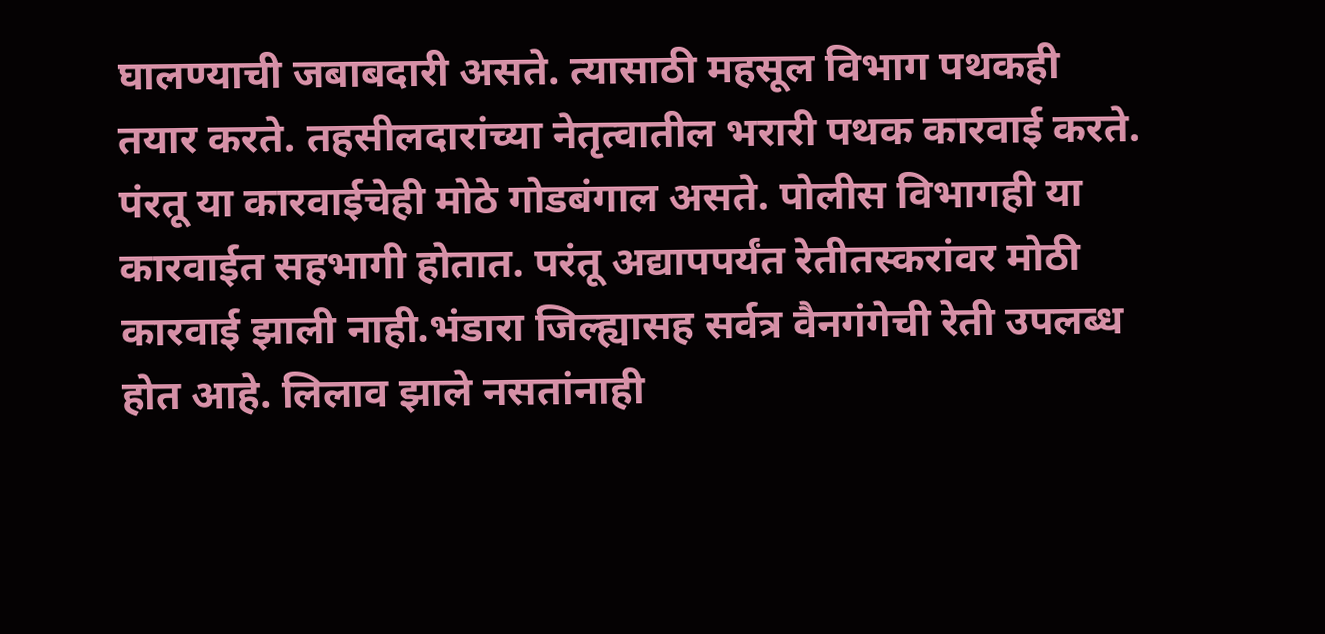घालण्याची जबाबदारी असते. त्यासाठी महसूल विभाग पथकही तयार करते. तहसीलदारांच्या नेतृत्वातील भरारी पथक कारवाई करते. पंरतू या कारवाईचेही मोठे गोडबंगाल असते. पोलीस विभागही या कारवाईत सहभागी होतात. परंतू अद्यापपर्यंत रेतीतस्करांवर मोठी कारवाई झाली नाही.भंडारा जिल्ह्यासह सर्वत्र वैनगंगेची रेती उपलब्ध होत आहे. लिलाव झाले नसतांनाही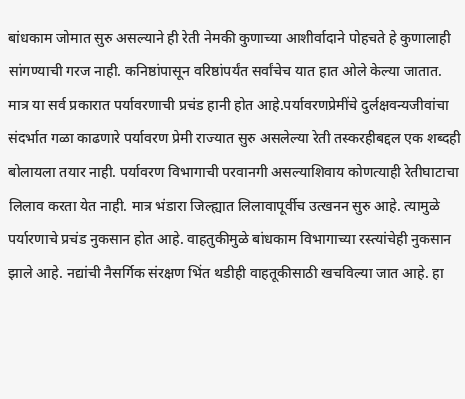बांधकाम जोमात सुरु असल्याने ही रेती नेमकी कुणाच्या आशीर्वादाने पोहचते हे कुणालाही सांगण्याची गरज नाही. कनिष्ठांपासून वरिष्ठांपर्यंत सर्वांचेच यात हात ओले केल्या जातात. मात्र या सर्व प्रकारात पर्यावरणाची प्रचंड हानी होत आहे.पर्यावरणप्रेमींचे दुर्लक्षवन्यजीवांचा संदर्भात गळा काढणारे पर्यावरण प्रेमी राज्यात सुरु असलेल्या रेती तस्करहीबद्दल एक शब्दही बोलायला तयार नाही. पर्यावरण विभागाची परवानगी असल्याशिवाय कोणत्याही रेतीघाटाचा लिलाव करता येत नाही. मात्र भंडारा जिल्ह्यात लिलावापूर्वीच उत्खनन सुरु आहे. त्यामुळे पर्यारणाचे प्रचंड नुकसान होत आहे. वाहतुकीमुळे बांधकाम विभागाच्या रस्त्यांचेही नुकसान झाले आहे. नद्यांची नैसर्गिक संरक्षण भिंत थडीही वाहतूकीसाठी खचविल्या जात आहे. हा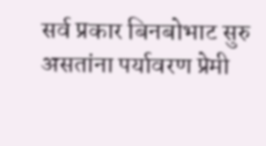सर्व प्रकार बिनबोभाट सुरु असतांना पर्यावरण प्रेमी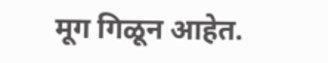मूग गिळून आहेत.